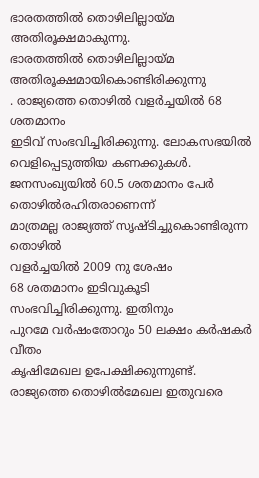ഭാരതത്തിൽ തൊഴിലില്ലായ്മ അതിരൂക്ഷമാകുന്നു.
ഭാരതത്തിൽ തൊഴിലില്ലായ്മ അതിരൂക്ഷമായികൊണ്ടിരിക്കുന്നു
. രാജ്യത്തെ തൊഴിൽ വളർച്ചയിൽ 68 ശതമാനം
ഇടിവ് സംഭവിച്ചിരിക്കുന്നു. ലോകസഭയിൽ വെളിപ്പെടുത്തിയ കണക്കുകൾ.
ജനസംഖ്യയിൽ 60.5 ശതമാനം പേർ തൊഴിൽരഹിതരാണെന്ന്
മാത്രമല്ല രാജ്യത്ത് സൃഷ്ടിച്ചുകൊണ്ടിരുന്ന തൊഴിൽ
വളർച്ചയിൽ 2009 നു ശേഷം
68 ശതമാനം ഇടിവുകൂടി സംഭവിച്ചിരിക്കുന്നു. ഇതിനും
പുറമേ വർഷംതോറും 50 ലക്ഷം കർഷകർ വീതം
കൃഷിമേഖല ഉപേക്ഷിക്കുന്നുണ്ട്. രാജ്യത്തെ തൊഴിൽമേഖല ഇതുവരെ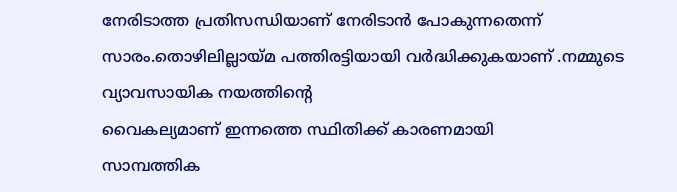നേരിടാത്ത പ്രതിസന്ധിയാണ് നേരിടാൻ പോകുന്നതെന്ന് സാരം.തൊഴിലില്ലായ്മ പത്തിരട്ടിയായി വർദ്ധിക്കുകയാണ് .നമ്മുടെ വ്യാവസായിക നയത്തിന്റെ
വൈകല്യമാണ് ഇന്നത്തെ സ്ഥിതിക്ക് കാരണമായി
സാമ്പത്തിക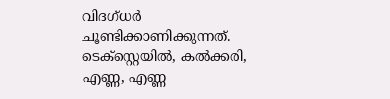വിദഗ്ധർ ചൂണ്ടിക്കാണിക്കുന്നത്. ടെക്സ്റ്റെയിൽ, കൽക്കരി,
എണ്ണ, എണ്ണ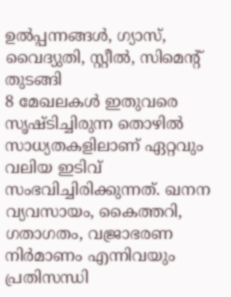ഉൽപ്പന്നങ്ങൾ, ഗ്യാസ്,
വൈദ്യുതി, സ്റ്റീൽ, സിമെന്റ് തുടങ്ങി
8 മേഖലകൾ ഇതുവരെ സൃഷ്ടിച്ചിരുന്ന തൊഴിൽ
സാധ്യതകളിലാണ് ഏറ്റവും വലിയ ഇടിവ്
സംഭവിച്ചിരിക്കുന്നത്. ഖനന
വ്യവസായം, കൈത്തറി, ഗതാഗതം, വജ്രാഭരണ
നിർമാണം എന്നിവയും പ്രതിസന്ധി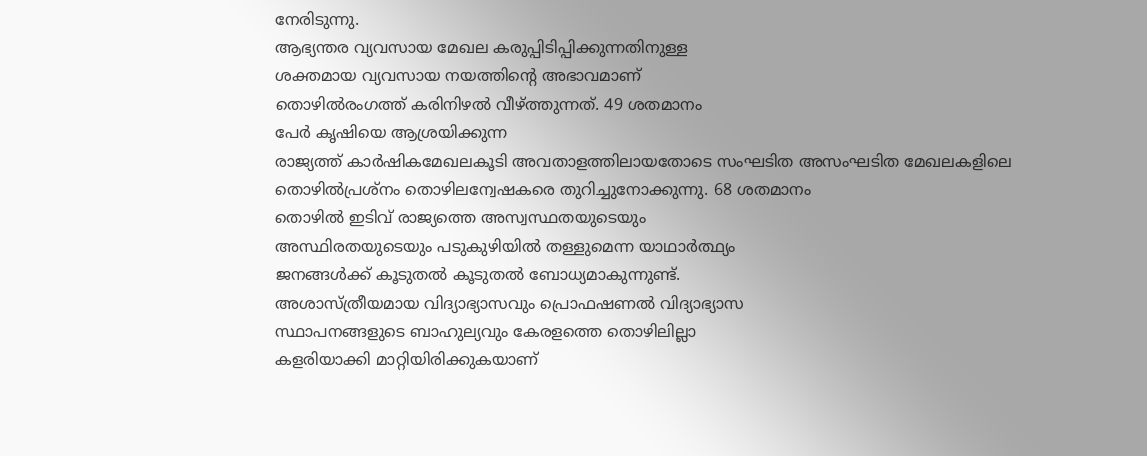നേരിടുന്നു.
ആഭ്യന്തര വ്യവസായ മേഖല കരുപ്പിടിപ്പിക്കുന്നതിനുള്ള
ശക്തമായ വ്യവസായ നയത്തിന്റെ അഭാവമാണ്
തൊഴിൽരംഗത്ത് കരിനിഴൽ വീഴ്ത്തുന്നത്. 49 ശതമാനം
പേർ കൃഷിയെ ആശ്രയിക്കുന്ന
രാജ്യത്ത് കാർഷികമേഖലകൂടി അവതാളത്തിലായതോടെ സംഘടിത അസംഘടിത മേഖലകളിലെ
തൊഴിൽപ്രശ്നം തൊഴിലന്വേഷകരെ തുറിച്ചുനോക്കുന്നു. 68 ശതമാനം
തൊഴിൽ ഇടിവ് രാജ്യത്തെ അസ്വസ്ഥതയുടെയും
അസ്ഥിരതയുടെയും പടുകുഴിയിൽ തള്ളുമെന്ന യാഥാർത്ഥ്യം
ജനങ്ങൾക്ക് കൂടുതൽ കൂടുതൽ ബോധ്യമാകുന്നുണ്ട്.
അശാസ്ത്രീയമായ വിദ്യാഭ്യാസവും പ്രൊഫഷണൽ വിദ്യാഭ്യാസ
സ്ഥാപനങ്ങളുടെ ബാഹുല്യവും കേരളത്തെ തൊഴിലില്ലാ
കളരിയാക്കി മാറ്റിയിരിക്കുകയാണ്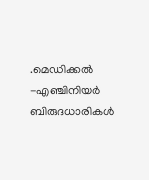.മെഡിക്കൽ -എഞ്ചിനിയർ ബിരുദധാരികൾ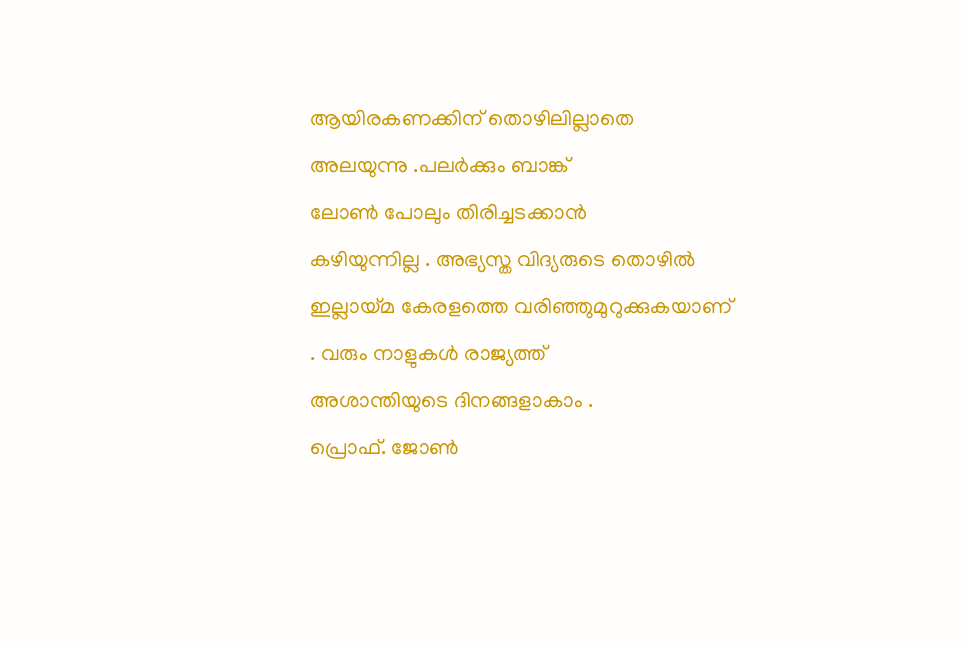ആയിരകണക്കിന് തൊഴിലില്ലാതെ അലയുന്നു .പലർക്കും ബാങ്ക്
ലോൺ പോലും തിരിച്ചടക്കാൻ
കഴിയുന്നില്ല . അഭ്യസ്ത വിദ്യരുടെ തൊഴിൽ
ഇല്ലായ്മ കേരളത്തെ വരിഞ്ഞുമുറുക്കുകയാണ്
. വരും നാളുകൾ രാജ്യത്ത്
അശാന്തിയുടെ ദിനങ്ങളാകാം .
പ്രൊഫ്. ജോൺ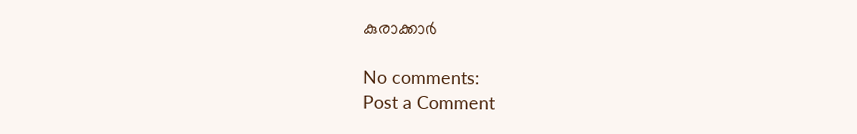കുരാക്കാർ

No comments:
Post a Comment